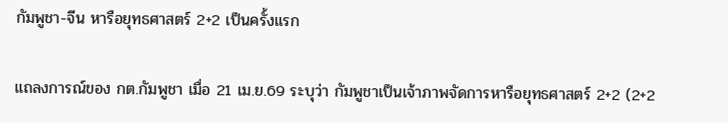กัมพูชา-จีน หารือยุทธศาสตร์ 2+2 เป็นครั้งแรก

แถลงการณ์ของ กต.กัมพูชา เมื่อ 21 เม.ย.69 ระบุว่า กัมพูชาเป็นเจ้าภาพจัดการหารือยุทธศาสตร์ 2+2 (2+2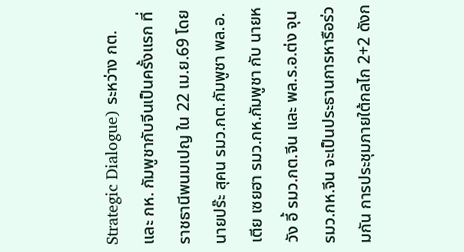Strategic Dialogue) ระหว่าง กต. และ กห. กัมพูชากับจีนเป็นครั้งแรก ที่ราชธานีพนมเปญ ใน 22 เม.ย.69 โดยนายปร๊ะ สุคน รมว.กต.กัมพูชา พล.อ.เตีย เซยฮา รมว.กห.กัมพูชา กับ นายหวัง อี้ รมว.กต.จีน และ พล.ร.อ.ต่ง จุน รมว.กห.จีน จะเป็นประธานการหารือร่วมกัน การประชุมภายใต้กลไก 2+2 ดังก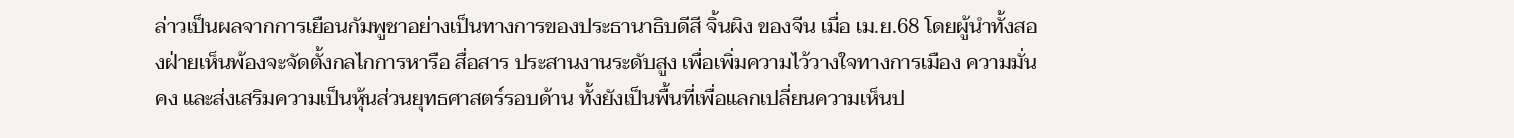ล่าวเป็นผลจากการเยือนกัมพูชาอย่างเป็นทางการของประธานาธิบดีสี จิ้นผิง ของจีน เมื่อ เม.ย.68 โดยผู้นำทั้งสองฝ่ายเห็นพ้องจะจัดตั้งกลไกการหารือ สื่อสาร ประสานงานระดับสูง เพื่อเพิ่มความไว้วางใจทางการเมือง ความมั่นคง และส่งเสริมความเป็นหุ้นส่วนยุทธศาสตร์รอบด้าน ทั้งยังเป็นพื้นที่เพื่อแลกเปลี่ยนความเห็นป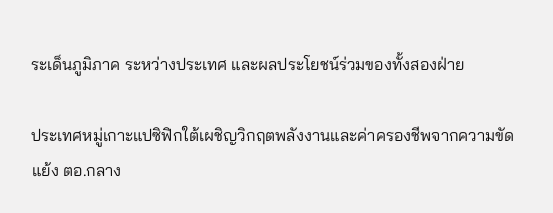ระเด็นภูมิภาค ระหว่างประเทศ และผลประโยชน์ร่วมของทั้งสองฝ่าย

ประเทศหมู่เกาะแปซิฟิกใต้เผชิญวิกฤตพลังงานและค่าครองชีพจากความขัดแย้ง ตอ.กลาง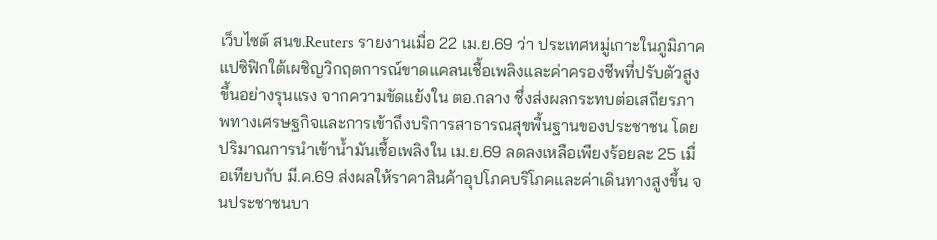เว็บไซต์ สนข.Reuters รายงานเมื่อ 22 เม.ย.69 ว่า ประเทศหมู่เกาะในภูมิภาคแปซิฟิกใต้เผชิญวิกฤตการณ์ขาดแคลนเชื้อเพลิงและค่าครองชีพที่ปรับตัวสูงขึ้นอย่างรุนแรง จากความขัดแย้งใน ตอ.กลาง ซึ่งส่งผลกระทบต่อเสถียรภาพทางเศรษฐกิจและการเข้าถึงบริการสาธารณสุขพื้นฐานของประชาชน โดยปริมาณการนำเข้าน้ำมันเชื้อเพลิงใน เม.ย.69 ลดลงเหลือเพียงร้อยละ 25 เมื่อเทียบกับ มี.ค.69 ส่งผลให้ราคาสินค้าอุปโภคบริโภคและค่าเดินทางสูงขึ้น จนประชาชนบา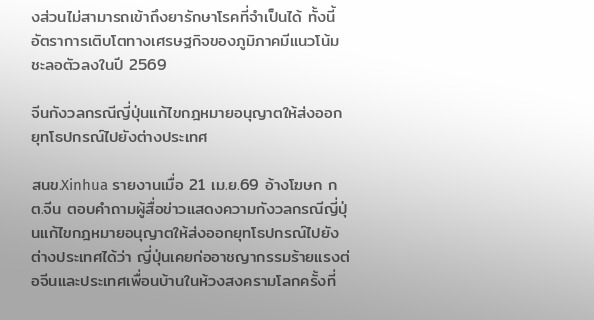งส่วนไม่สามารถเข้าถึงยารักษาโรคที่จำเป็นได้ ทั้งนี้ อัตราการเติบโตทางเศรษฐกิจของภูมิภาคมีแนวโน้มชะลอตัวลงในปี 2569

จีนกังวลกรณีญี่ปุ่นแก้ไขกฎหมายอนุญาตให้ส่งออกยุทโธปกรณ์ไปยังต่างประเทศ

สนข.Xinhua รายงานเมื่อ 21 เม.ย.69 อ้างโฆษก กต.จีน ตอบคำถามผู้สื่อข่าวแสดงความกังวลกรณีญี่ปุ่นแก้ไขกฎหมายอนุญาตให้ส่งออกยุทโธปกรณ์ไปยังต่างประเทศได้ว่า ญี่ปุ่นเคยก่ออาชญากรรมร้ายแรงต่อจีนและประเทศเพื่อนบ้านในห้วงสงครามโลกครั้งที่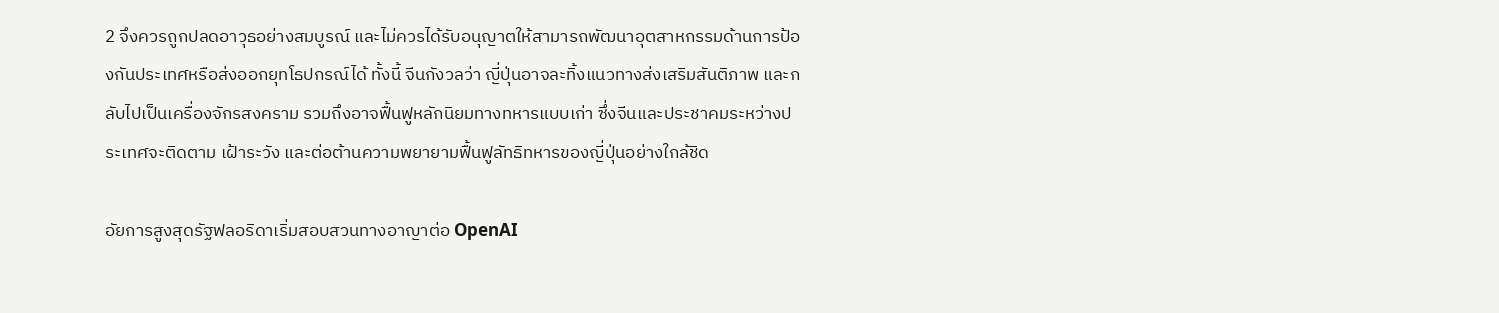2 จึงควรถูกปลดอาวุธอย่างสมบูรณ์ และไม่ควรได้รับอนุญาตให้สามารถพัฒนาอุตสาหกรรมด้านการป้องกันประเทศหรือส่งออกยุทโธปกรณ์ได้ ทั้งนี้ จีนกังวลว่า ญี่ปุ่นอาจละทิ้งแนวทางส่งเสริมสันติภาพ และกลับไปเป็นเครื่องจักรสงคราม รวมถึงอาจฟื้นฟูหลักนิยมทางทหารแบบเก่า ซึ่งจีนและประชาคมระหว่างประเทศจะติดตาม เฝ้าระวัง และต่อต้านความพยายามฟื้นฟูลัทธิทหารของญี่ปุ่นอย่างใกล้ชิด

อัยการสูงสุดรัฐฟลอริดาเริ่มสอบสวนทางอาญาต่อ OpenAI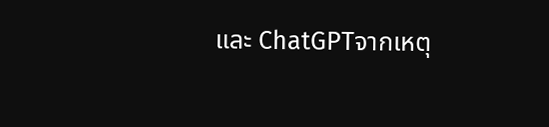และ ChatGPTจากเหตุ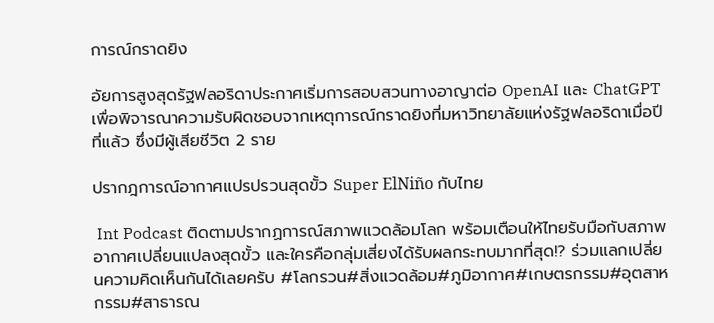การณ์กราดยิง

อัยการสูงสุดรัฐฟลอริดาประกาศเริ่มการสอบสวนทางอาญาต่อ OpenAI และ ChatGPT เพื่อพิจารณาความรับผิดชอบจากเหตุการณ์กราดยิงที่มหาวิทยาลัยแห่งรัฐฟลอริดาเมื่อปีที่แล้ว ซึ่งมีผู้เสียชีวิต 2 ราย

ปรากฎการณ์อากาศแปรปรวนสุดขั้ว Super ElNiño กับไทย

 Int Podcast ติดตามปรากฏการณ์สภาพแวดล้อมโลก พร้อมเตือนให้ไทยรับมือกับสภาพอากาศเปลี่ยนแปลงสุดขั้ว และใครคือกลุ่มเสี่ยงได้รับผลกระทบมากที่สุด!? ร่วมแลกเปลี่ยนความคิดเห็นกันได้เลยครับ #โลกรวน#สิ่งแวดล้อม#ภูมิอากาศ#เกษตรกรรม#อุตสาหกรรม#สาธารณ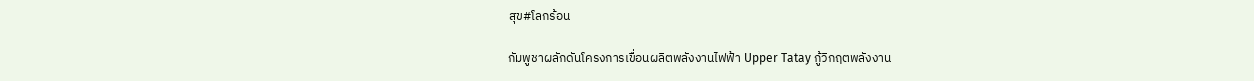สุข#โลกร้อน

กัมพูชาผลักดันโครงการเขื่อนผลิตพลังงานไฟฟ้า Upper Tatay กู้วิกฤตพลังงาน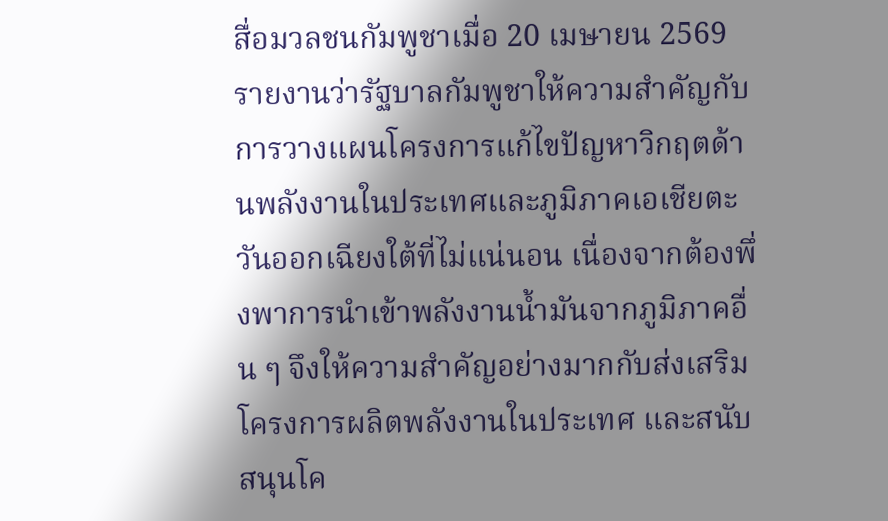สื่อมวลชนกัมพูชาเมื่อ 20 เมษายน 2569 รายงานว่ารัฐบาลกัมพูชาให้ความสำคัญกับการวางแผนโครงการแก้ไขปัญหาวิกฤตด้านพลังงานในประเทศและภูมิภาคเอเชียตะวันออกเฉียงใต้ที่ไม่แน่นอน เนื่องจากต้องพึ่งพาการนำเข้าพลังงานน้ำมันจากภูมิภาคอื่น ๆ จึงให้ความสำคัญอย่างมากกับส่งเสริมโครงการผลิตพลังงานในประเทศ และสนับสนุนโค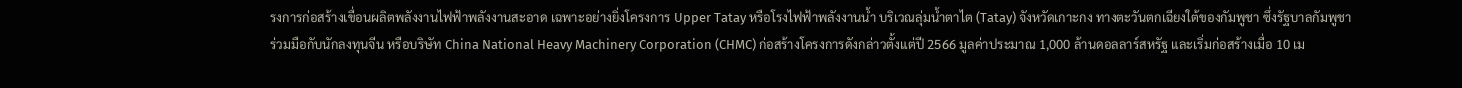รงการก่อสร้างเขื่อนผลิตพลังงานไฟฟ้าพลังงานสะอาด เฉพาะอย่างยิ่งโครงการ Upper Tatay หรือโรงไฟฟ้าพลังงานน้ำ บริเวณลุ่มน้ำตาไต (Tatay) จังหวัดเกาะกง ทางตะวันตกเฉียงใต้ของกัมพูชา ซึ่งรัฐบาลกัมพูชาร่วมมือกับนักลงทุนจีน หรือบริษัท China National Heavy Machinery Corporation (CHMC) ก่อสร้างโครงการดังกล่าวตั้งแต่ปี 2566 มูลค่าประมาณ 1,000 ล้านดอลลาร์สหรัฐ และเริ่มก่อสร้างเมื่อ 10 เม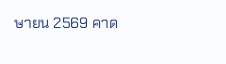ษายน 2569 คาด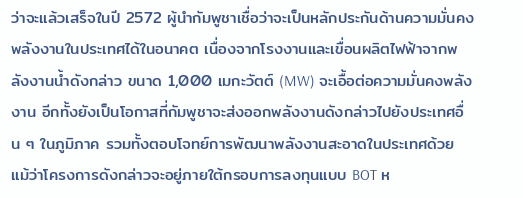ว่าจะแล้วเสร็จในปี 2572 ผู้นำกัมพูชาเชื่อว่าจะเป็นหลักประกันด้านความมั่นคงพลังงานในประเทศได้ในอนาคต เนื่องจากโรงงานและเขื่อนผลิตไฟฟ้าจากพลังงานน้ำดังกล่าว ขนาด 1,000 เมกะวัตต์ (MW) จะเอื้อต่อความมั่นคงพลังงาน อีกทั้งยังเป็นโอกาสที่กัมพูชาจะส่งออกพลังงานดังกล่าวไปยังประเทศอื่น ๆ ในภูมิภาค รวมทั้งตอบโจทย์การพัฒนาพลังงานสะอาดในประเทศด้วย แม้ว่าโครงการดังกล่าวจะอยู่ภายใต้กรอบการลงทุนแบบ BOT ห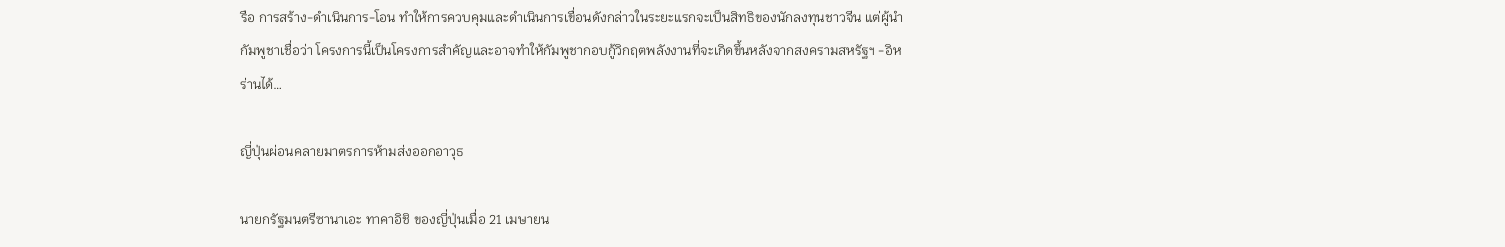รือ การสร้าง-ดำเนินการ-โอน ทำให้การควบคุมและดำเนินการเขื่อนดังกล่าวในระยะแรกจะเป็นสิทธิของนักลงทุนชาวจีน แต่ผู้นำกัมพูชาเชื่อว่า โครงการนี้เป็นโครงการสำคัญและอาจทำให้กัมพูชากอบกู้วิกฤตพลังงานที่จะเกิดขึ้นหลังจากสงครามสหรัฐฯ -อิหร่านได้…

ญี่ปุ่นผ่อนคลายมาตรการห้ามส่งออกอาวุธ

นายกรัฐมนตรีซานาเอะ ทาคาอิชิ ของญี่ปุ่นเมื่อ 21 เมษายน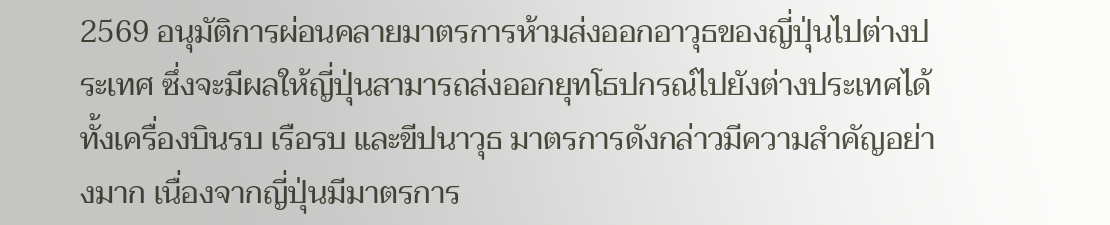2569 อนุมัติการผ่อนคลายมาตรการห้ามส่งออกอาวุธของญี่ปุ่นไปต่างประเทศ ซึ่งจะมีผลให้ญี่ปุ่นสามารถส่งออกยุทโธปกรณ์ไปยังต่างประเทศได้ ทั้งเครื่องบินรบ เรือรบ และขีปนาวุธ มาตรการดังกล่าวมีความสำคัญอย่างมาก เนื่องจากญี่ปุ่นมีมาตรการ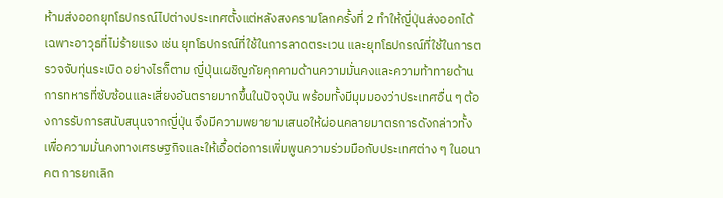ห้ามส่งออกยุทโธปกรณ์ไปต่างประเทศตั้งแต่หลังสงครามโลกครั้งที่ 2 ทำให้ญี่ปุ่นส่งออกได้เฉพาะอาวุธที่ไม่ร้ายแรง เช่น ยุทโธปกรณ์ที่ใช้ในการลาดตระเวน และยุทโธปกรณ์ที่ใช้ในการตรวจจับทุ่นระเบิด อย่างไรก็ตาม ญี่ปุ่นเผชิญภัยคุกคามด้านความมั่นคงและความท้าทายด้านการทหารที่ซับซ้อนและเสี่ยงอันตรายมากขึ้นในปัจจุบัน พร้อมทั้งมีมุมมองว่าประเทศอื่น ๆ ต้องการรับการสนับสนุนจากญี่ปุ่น จึงมีความพยายามเสนอให้ผ่อนคลายมาตรการดังกล่าวทั้งเพื่อความมั่นคงทางเศรษฐกิจและให้เอื้อต่อการเพิ่มพูนความร่วมมือกับประเทศต่าง ๆ ในอนาคต การยกเลิก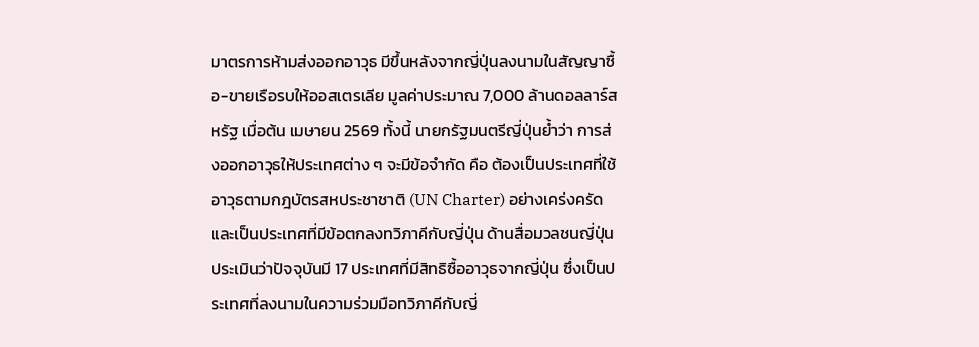มาตรการห้ามส่งออกอาวุธ มีขึ้นหลังจากญี่ปุ่นลงนามในสัญญาซื้อ-ขายเรือรบให้ออสเตรเลีย มูลค่าประมาณ 7,000 ล้านดอลลาร์สหรัฐ เมื่อต้น เมษายน 2569 ทั้งนี้ นายกรัฐมนตรีญี่ปุ่นย้ำว่า การส่งออกอาวุธให้ประเทศต่าง ๆ จะมีข้อจำกัด คือ ต้องเป็นประเทศที่ใช้อาวุธตามกฎบัตรสหประชาชาติ (UN Charter) อย่างเคร่งครัด และเป็นประเทศที่มีข้อตกลงทวิภาคีกับญี่ปุ่น ด้านสื่อมวลชนญี่ปุ่นประเมินว่าปัจจุบันมี 17 ประเทศที่มีสิทธิซื้ออาวุธจากญี่ปุ่น ซึ่งเป็นประเทศที่ลงนามในความร่วมมือทวิภาคีกับญี่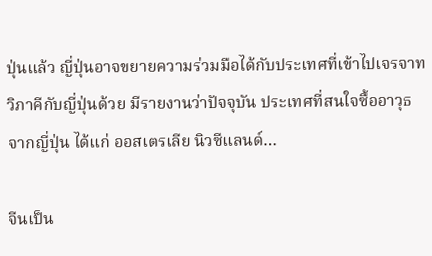ปุ่นแล้ว ญี่ปุ่นอาจขยายความร่วมมือได้กับประเทศที่เข้าไปเจรจาทวิภาคีกับญี่ปุ่นด้วย มีรายงานว่าปัจจุบัน ประเทศที่สนใจซื้ออาวุธจากญี่ปุ่น ได้แก่ ออสเตรเลีย นิวซีแลนด์…

จีนเป็น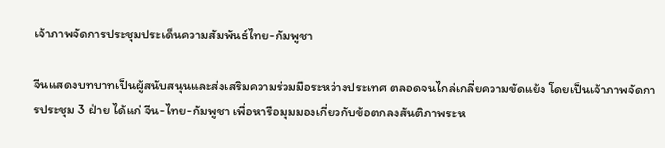เจ้าภาพจัดการประชุมประเด็นความสัมพันธ์ไทย-กัมพูชา

จีนแสดงบทบาทเป็นผู้สนับสนุนและส่งเสริมความร่วมมือระหว่างประเทศ ตลอดจนไกล่เกลี่ยความขัดแย้ง โดยเป็นเจ้าภาพจัดการประชุม 3 ฝ่าย ได้แก่ จีน-ไทย-กัมพูชา เพื่อหารือมุมมองเกี่ยวกับข้อตกลงสันติภาพระห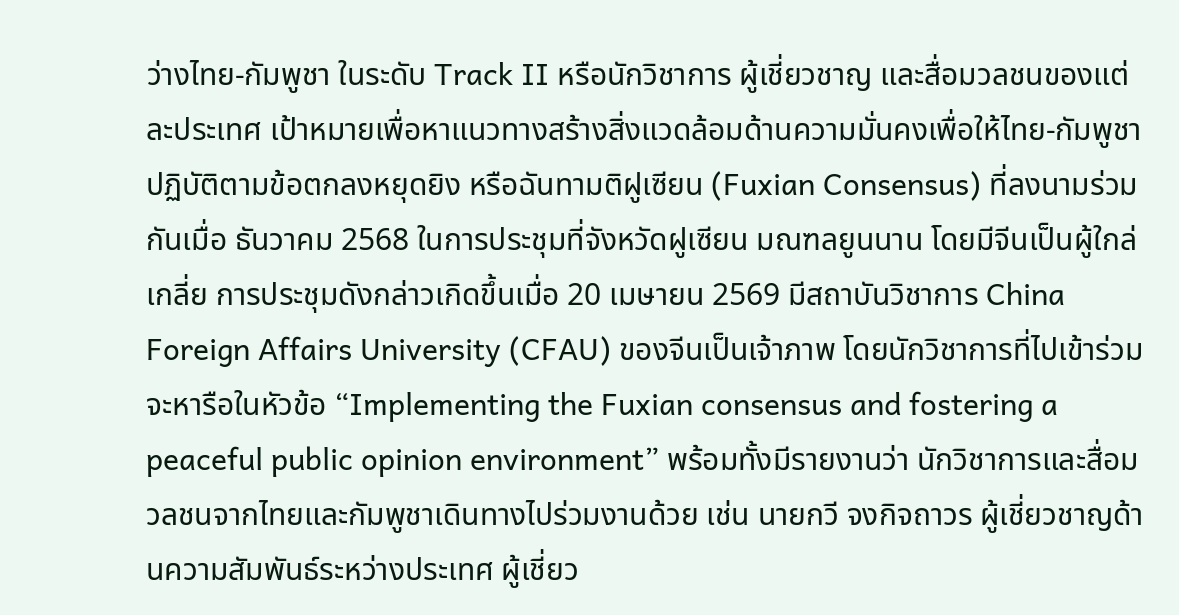ว่างไทย-กัมพูชา ในระดับ Track II หรือนักวิชาการ ผู้เชี่ยวชาญ และสื่อมวลชนของแต่ละประเทศ เป้าหมายเพื่อหาแนวทางสร้างสิ่งแวดล้อมด้านความมั่นคงเพื่อให้ไทย-กัมพูชาปฏิบัติตามข้อตกลงหยุดยิง หรือฉันทามติฝูเซียน (Fuxian Consensus) ที่ลงนามร่วมกันเมื่อ ธันวาคม 2568 ในการประชุมที่จังหวัดฝูเซียน มณฑลยูนนาน โดยมีจีนเป็นผู้ใกล่เกลี่ย การประชุมดังกล่าวเกิดขึ้นเมื่อ 20 เมษายน 2569 มีสถาบันวิชาการ China Foreign Affairs University (CFAU) ของจีนเป็นเจ้าภาพ โดยนักวิชาการที่ไปเข้าร่วมจะหารือในหัวข้อ “Implementing the Fuxian consensus and fostering a peaceful public opinion environment” พร้อมทั้งมีรายงานว่า นักวิชาการและสื่อมวลชนจากไทยและกัมพูชาเดินทางไปร่วมงานด้วย เช่น นายกวี จงกิจถาวร ผู้เชี่ยวชาญด้านความสัมพันธ์ระหว่างประเทศ ผู้เชี่ยว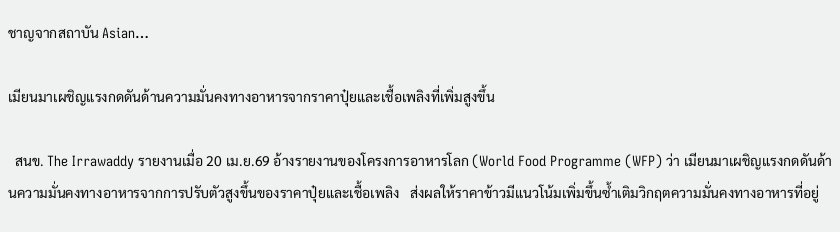ชาญจากสถาบัน Asian…

เมียนมาเผชิญแรงกดดันด้านความมั่นคงทางอาหารจากราคาปุ๋ยและเชื้อเพลิงที่เพิ่มสูงขึ้น

  สนข. The Irrawaddy รายงานเมื่อ 20 เม.ย.69 อ้างรายงานของโครงการอาหารโลก (World Food Programme (WFP) ว่า เมียนมาเผชิญแรงกดดันด้านความมั่นคงทางอาหารจากการปรับตัวสูงขึ้นของราคาปุ๋ยและเชื้อเพลิง   ส่งผลให้ราคาข้าวมีแนวโน้มเพิ่มขึ้นซ้ำเติมวิกฤตความมั่นคงทางอาหารที่อยู่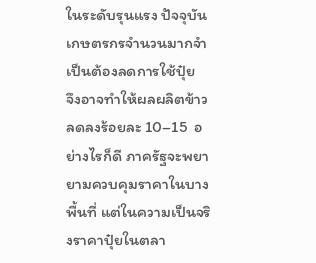ในระดับรุนแรง ปัจจุบัน เกษตรกรจำนวนมากจำเป็นต้องลดการใช้ปุ๋ย   จึงอาจทำให้ผลผลิตข้าวลดลงร้อยละ 10–15  อย่างไรก็ดี ภาครัฐจะพยายามควบคุมราคาในบางพื้นที่ แต่ในความเป็นจริงราคาปุ๋ยในตลา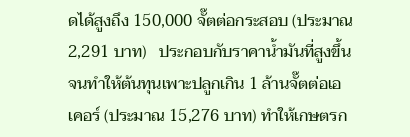ดได้สูงถึง 150,000 จั๊ตต่อกระสอบ (ประมาณ 2,291 บาท)   ประกอบกับราคาน้ำมันที่สูงขึ้นจนทำให้ต้นทุนเพาะปลูกเกิน 1 ล้านจั๊ตต่อเอเคอร์ (ประมาณ 15,276 บาท) ทำให้เกษตรก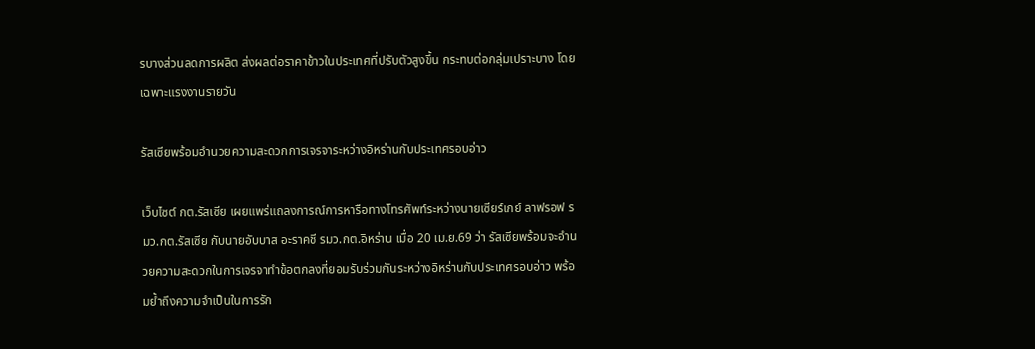รบางส่วนลดการผลิต ส่งผลต่อราคาข้าวในประเทศที่ปรับตัวสูงขึ้น กระทบต่อกลุ่มเปราะบาง โดยเฉพาะแรงงานรายวัน

รัสเซียพร้อมอำนวยความสะดวกการเจรจาระหว่างอิหร่านกับประเทศรอบอ่าว

เว็บไซต์ กต.รัสเซีย เผยแพร่แถลงการณ์การหารือทางโทรศัพท์ระหว่างนายเซียร์เกย์ ลาฟรอฟ รมว.กต.รัสเซีย กับนายอับบาส อะราคชี รมว.กต.อิหร่าน เมื่อ 20 เม.ย.69 ว่า รัสเซียพร้อมจะอำนวยความสะดวกในการเจรจาทำข้อตกลงที่ยอมรับร่วมกันระหว่างอิหร่านกับประเทศรอบอ่าว พร้อมย้ำถึงความจำเป็นในการรัก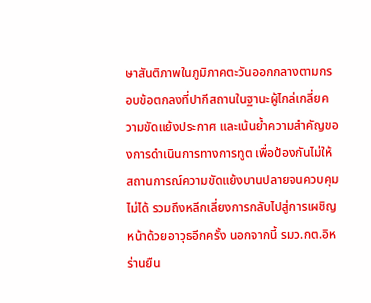ษาสันติภาพในภูมิภาคตะวันออกกลางตามกรอบข้อตกลงที่ปากีสถานในฐานะผู้ไกล่เกลี่ยความขัดแย้งประกาศ และเน้นย้ำความสำคัญของการดำเนินการทางการทูต เพื่อป้องกันไม่ให้สถานการณ์ความขัดแย้งบานปลายจนควบคุมไม่ได้ รวมถึงหลีกเลี่ยงการกลับไปสู่การเผชิญหน้าด้วยอาวุธอีกครั้ง นอกจากนี้ รมว.กต.อิหร่านยืน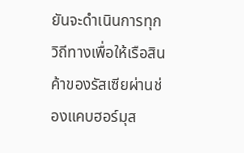ยันจะดำเนินการทุกวิถีทางเพื่อให้เรือสินค้าของรัสเซียผ่านช่องแคบฮอร์มุส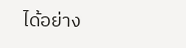ได้อย่าง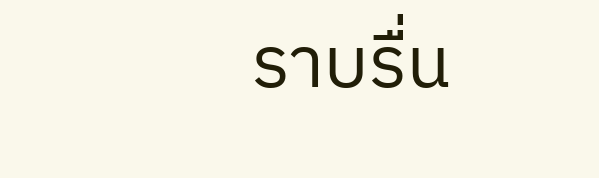ราบรื่น